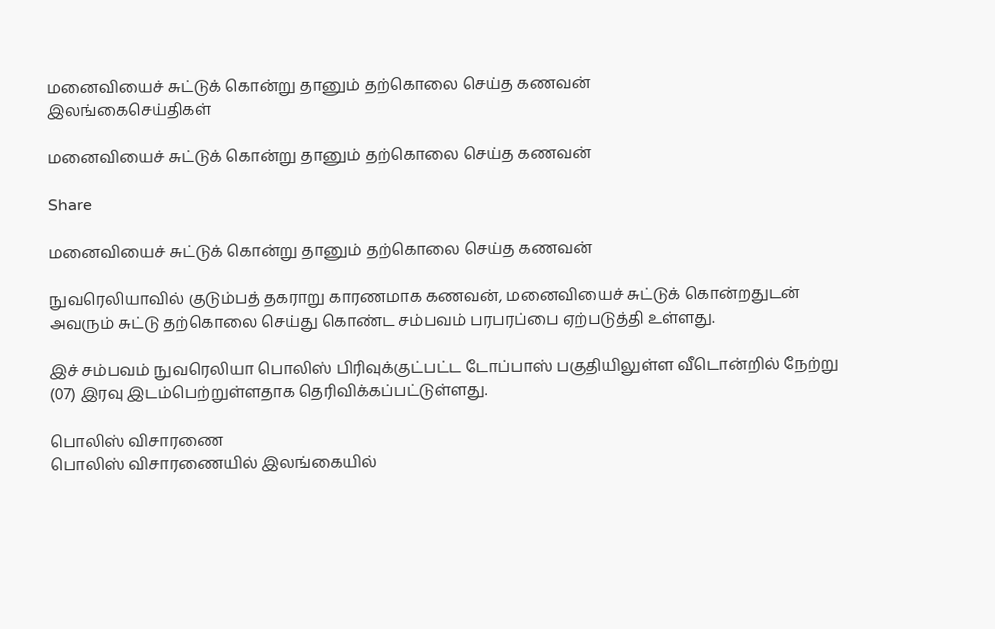மனைவியைச் சுட்டுக் கொன்று தானும் தற்கொலை செய்த கணவன்
இலங்கைசெய்திகள்

மனைவியைச் சுட்டுக் கொன்று தானும் தற்கொலை செய்த கணவன்

Share

மனைவியைச் சுட்டுக் கொன்று தானும் தற்கொலை செய்த கணவன்

நுவரெலியாவில் குடும்பத் தகராறு காரணமாக கணவன், மனைவியைச் சுட்டுக் கொன்றதுடன் அவரும் சுட்டு தற்கொலை செய்து கொண்ட சம்பவம் பரபரப்பை ஏற்படுத்தி உள்ளது.

இச் சம்பவம் நுவரெலியா பொலிஸ் பிரிவுக்குட்பட்ட டோப்பாஸ் பகுதியிலுள்ள வீடொன்றில் நேற்று (07) இரவு இடம்பெற்றுள்ளதாக தெரிவிக்கப்பட்டுள்ளது.

பொலிஸ் விசாரணை
பொலிஸ் விசாரணையில் இலங்கையில்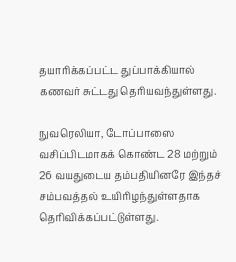தயாரிக்கப்பட்ட துப்பாக்கியால் கணவர் சுட்டது தெரியவந்துள்ளது.

நுவரெலியா, டோப்பாஸை வசிப்பிடமாகக் கொண்ட 28 மற்றும் 26 வயதுடைய தம்பதியினரே இந்தச் சம்பவத்தல் உயிரிழந்துள்ளதாக தெரிவிக்கப்பட்டுள்ளது.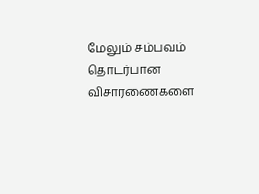மேலும் சம்பவம் தொடர்பான விசாரணைகளை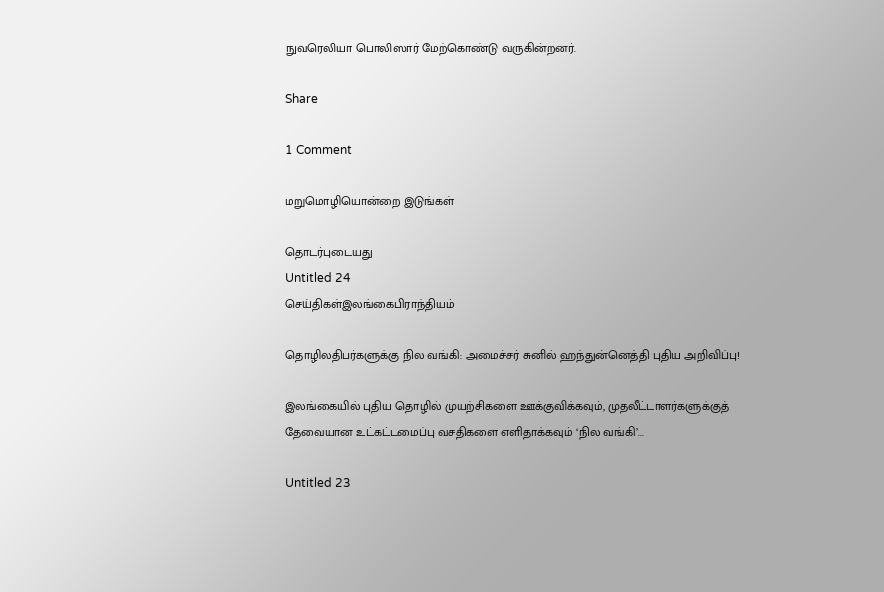நுவரெலியா பொலிஸார் மேற்கொண்டு வருகின்றனர்.

Share

1 Comment

மறுமொழியொன்றை இடுங்கள்

தொடர்புடையது
Untitled 24
செய்திகள்இலங்கைபிராந்தியம்

தொழிலதிபர்களுக்கு நில வங்கி: அமைச்சர் சுனில் ஹந்துன்னெத்தி புதிய அறிவிப்பு!

இலங்கையில் புதிய தொழில் முயற்சிகளை ஊக்குவிக்கவும், முதலீட்டாளர்களுக்குத் தேவையான உட்கட்டமைப்பு வசதிகளை எளிதாக்கவும் ‘நில வங்கி’...

Untitled 23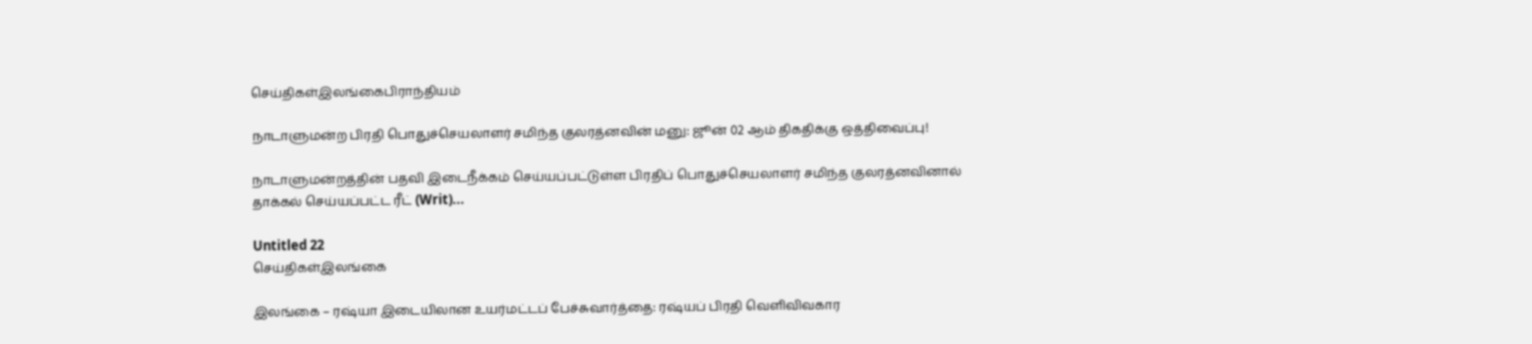செய்திகள்இலங்கைபிராந்தியம்

நாடாளுமன்ற பிரதி பொதுச்செயலாளர் சமிந்த குலரத்னவின் மனு: ஜூன் 02 ஆம் திகதிக்கு ஒத்திவைப்பு!

நாடாளுமன்றத்தின் பதவி இடைநீக்கம் செய்யப்பட்டுள்ள பிரதிப் பொதுச்செயலாளர் சமிந்த குலரத்னவினால் தாக்கல் செய்யப்பட்ட ரீட் (Writ)...

Untitled 22
செய்திகள்இலங்கை

இலங்கை – ரஷ்யா இடையிலான உயர்மட்டப் பேச்சுவார்த்தை: ரஷ்யப் பிரதி வெளிவிவகார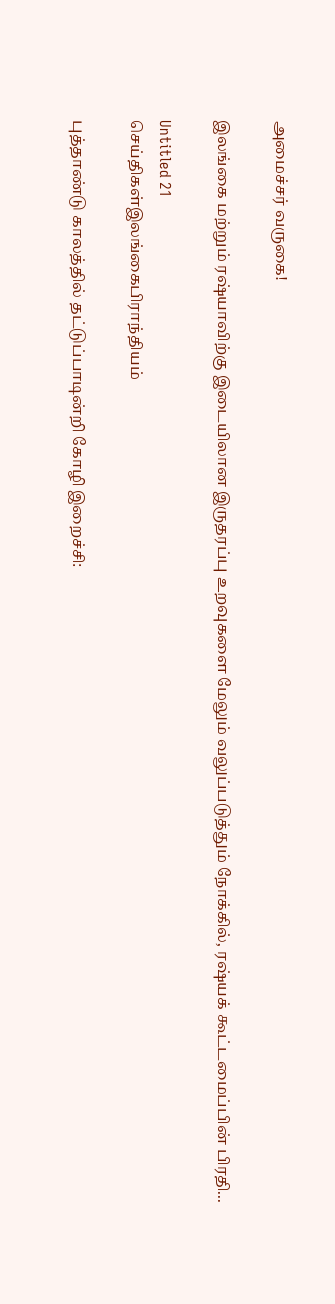அமைச்சர் வருகை!

இலங்கை மற்றும் ரஷ்யாவிற்கு இடையிலான இருதரப்பு உறவுகளை மேலும் வலுப்படுத்தும் நோக்கில், ரஷ்யக் கூட்டமைப்பின் பிரதி...

Untitled 21
செய்திகள்இலங்கைபிராந்தியம்

புத்தாண்டு காலத்தில் தட்டுப்பாடின்றி கோழி இறைச்சி: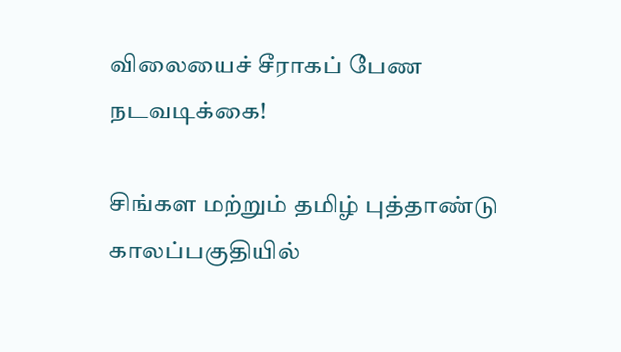விலையைச் சீராகப் பேண நடவடிக்கை!

சிங்கள மற்றும் தமிழ் புத்தாண்டு காலப்பகுதியில்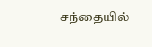சந்தையில்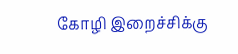கோழி இறைச்சிக்கு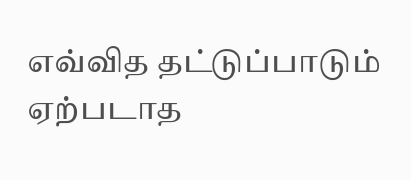எவ்வித தட்டுப்பாடும் ஏற்படாத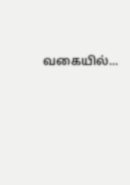வகையில்...